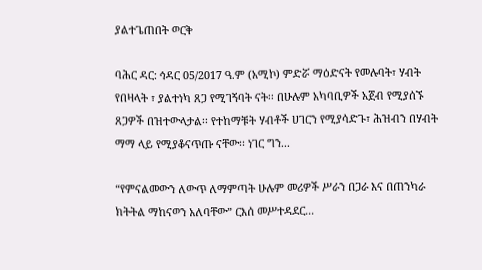ያልተጌጠበት ወርቅ

ባሕር ዳር: ኅዳር 05/2017 ዓ.ም (አሚኮ) ምድሯ ማዕድናት የመሉባት፣ ሃብት የበዛላት ፣ ያልተነካ ጸጋ የሚገኝባት ናት፡፡ በሁሉም አካባቢዎች አጀብ የሚያሰኙ ጸጋዎች በዝተውላታል፡፡ የተከማቹት ሃብቶች ሀገርን የሚያሳድጉ፣ ሕዝብን በሃብት ማማ ላይ የሚያቆናጥጡ ናቸው፡፡ ነገር ግን...

“የምናልመውን ለውጥ ለማምጣት ሁሉም መሪዎች ሥራን በጋራ እና በጠንካራ ክትትል ማከናወን አለባቸው” ርእሰ መሥተዳደር...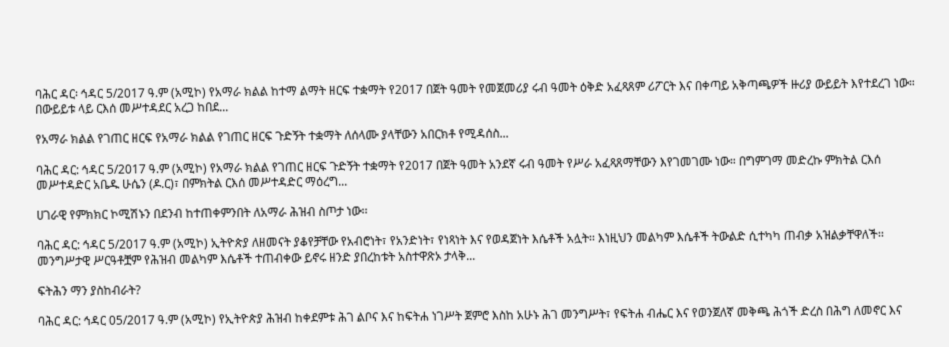ባሕር ዳር፡ ኅዳር 5/2017 ዓ.ም (አሚኮ) የአማራ ክልል ከተማ ልማት ዘርፍ ተቋማት የ2017 በጀት ዓመት የመጀመሪያ ሩብ ዓመት ዕቅድ አፈጻጸም ሪፖርት እና በቀጣይ አቅጣጫዎች ዙሪያ ውይይት እየተደረገ ነው። በውይይቱ ላይ ርእሰ መሥተዳደር አረጋ ከበደ...

የአማራ ክልል የገጠር ዘርፍ የአማራ ክልል የገጠር ዘርፍ ጉድኝት ተቋማት ለሰላሙ ያላቸውን አበርክቶ የሚዳሰስ...

ባሕር ዳር: ኅዳር 5/2017 ዓ.ም (አሚኮ) የአማራ ክልል የገጠር ዘርፍ ጉድኝት ተቋማት የ2017 በጀት ዓመት አንደኛ ሩብ ዓመት የሥራ አፈጻጸማቸውን እየገመገሙ ነው። በግምገማ መድረኩ ምክትል ርእሰ መሥተዳድር አቤዱ ሁሴን (ዶ.ር)፣ በምክትል ርእሰ መሥተዳድር ማዕረግ...

ሀገራዊ የምክክር ኮሚሽኑን በደንብ ከተጠቀምንበት ለአማራ ሕዝብ ስጦታ ነው፡፡

ባሕር ዳር: ኅዳር 5/2017 ዓ.ም (አሚኮ) ኢትዮጵያ ለዘመናት ያቆየቻቸው የአብሮነት፣ የአንድነት፣ የነጻነት እና የወዳጀነት እሴቶች አሏት፡፡ እነዚህን መልካም እሴቶች ትውልድ ሲተካካ ጠብቃ አዝልቃቸዋለች፡፡ መንግሥታዊ ሥርዓቶቿም የሕዝብ መልካም እሴቶች ተጠብቀው ይኖሩ ዘንድ ያበረከቱት አስተዋጽኦ ታላቅ...

ፍትሕን ማን ያስከብራት?

ባሕር ዳር: ኅዳር 05/2017 ዓ.ም (አሚኮ) የኢትዮጵያ ሕዝብ ከቀደምቱ ሕገ ልቦና እና ከፍትሐ ነገሥት ጀምሮ እስከ አሁኑ ሕገ መንግሥት፣ የፍትሐ ብሔር እና የወንጀለኛ መቅጫ ሕጎች ድረስ በሕግ ለመኖር እና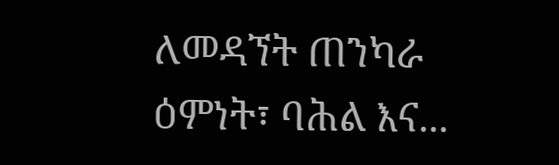ለመዳኘት ጠንካራ ዕምነት፣ ባሕል እና...